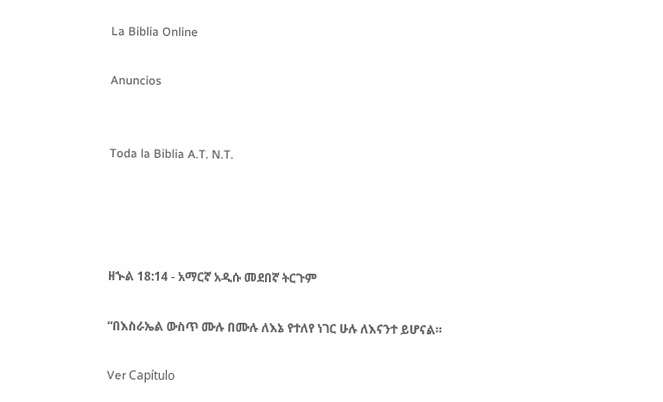La Biblia Online

Anuncios


Toda la Biblia A.T. N.T.




ዘኍል 18:14 - አማርኛ አዲሱ መደበኛ ትርጉም

“በእስራኤል ውስጥ ሙሉ በሙሉ ለእኔ የተለየ ነገር ሁሉ ለእናንተ ይሆናል።

Ver Capítulo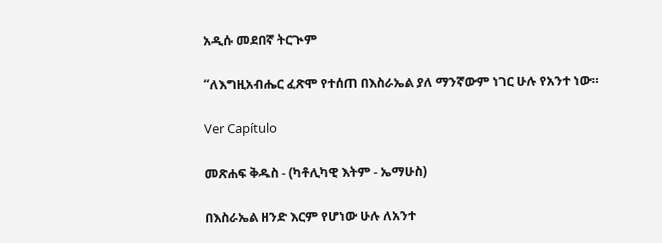አዲሱ መደበኛ ትርጒም

“ለእግዚአብሔር ፈጽሞ የተሰጠ በእስራኤል ያለ ማንኛውም ነገር ሁሉ የአንተ ነው።

Ver Capítulo

መጽሐፍ ቅዱስ - (ካቶሊካዊ እትም - ኤማሁስ)

በእስራኤል ዘንድ እርም የሆነው ሁሉ ለአንተ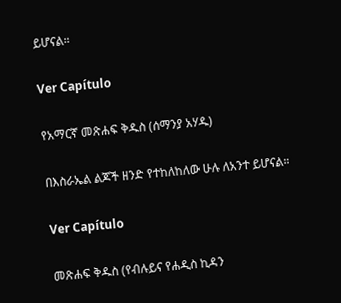ይሆናል።

Ver Capítulo

የአማርኛ መጽሐፍ ቅዱስ (ሰማንያ አሃዱ)

በእስራኤል ልጆች ዘንድ የተከለከለው ሁሉ ለአንተ ይሆናል።

Ver Capítulo

መጽሐፍ ቅዱስ (የብሉይና የሐዲስ ኪዳን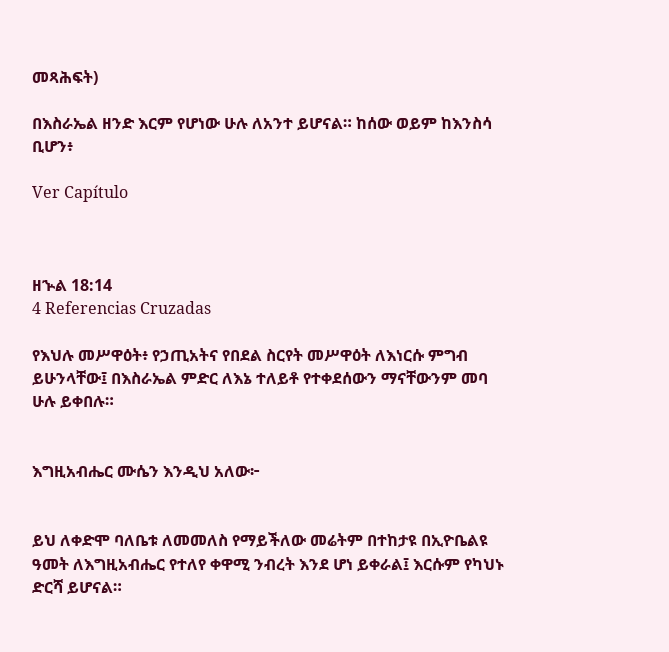መጻሕፍት)

በእስራኤል ዘንድ እርም የሆነው ሁሉ ለአንተ ይሆናል። ከሰው ወይም ከእንስሳ ቢሆን፥

Ver Capítulo



ዘኍል 18:14
4 Referencias Cruzadas

የእህሉ መሥዋዕት፥ የኃጢአትና የበደል ስርየት መሥዋዕት ለእነርሱ ምግብ ይሁንላቸው፤ በእስራኤል ምድር ለእኔ ተለይቶ የተቀደሰውን ማናቸውንም መባ ሁሉ ይቀበሉ።


እግዚአብሔር ሙሴን እንዲህ አለው፦


ይህ ለቀድሞ ባለቤቱ ለመመለስ የማይችለው መሬትም በተከታዩ በኢዮቤልዩ ዓመት ለእግዚአብሔር የተለየ ቀዋሚ ንብረት እንደ ሆነ ይቀራል፤ እርሱም የካህኑ ድርሻ ይሆናል።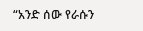“አንድ ሰው የራሱን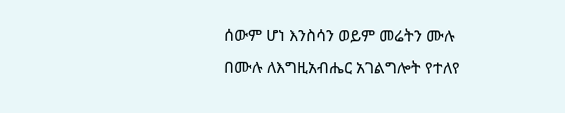ሰውም ሆነ እንስሳን ወይም መሬትን ሙሉ በሙሉ ለእግዚአብሔር አገልግሎት የተለየ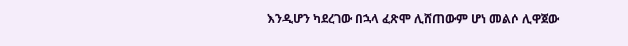እንዲሆን ካደረገው በኋላ ፈጽሞ ሊሸጠውም ሆነ መልሶ ሊዋጀው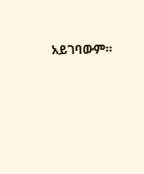አይገባውም።